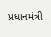પ્રધાનમંત્રી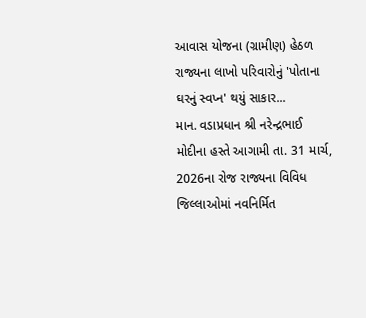આવાસ યોજના (ગ્રામીણ) હેઠળ રાજ્યના લાખો પરિવારોનું 'પોતાના ઘરનું સ્વપ્ન' થયું સાકાર...
માન. વડાપ્રધાન શ્રી નરેન્દ્રભાઈ મોદીના હસ્તે આગામી તા. 31 માર્ચ, 2026ના રોજ રાજ્યના વિવિધ જિલ્લાઓમાં નવનિર્મિત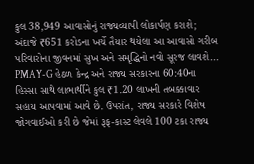કુલ 38,949 આવાસોનું રાજ્યવ્યાપી લોકાર્પણ કરાશે; અંદાજે ₹651 કરોડના ખર્ચે તૈયાર થયેલા આ આવાસો ગરીબ પરિવારોના જીવનમાં સુખ અને સમૃદ્ધિનો નવો સૂરજ લાવશે...
PMAY-G હેઠળ કેન્દ્ર અને રાજ્ય સરકારના 60:40ના હિસ્સા સાથે લાભાર્થીને કુલ ₹1.20 લાખની તબક્કાવાર સહાય આપવામાં આવે છે. ઉપરાંત, રાજ્ય સરકારે વિશેષ જોગવાઈઓ કરી છે જેમાં રૂફ-કાસ્ટ લેવલે 100 ટકા રાજ્ય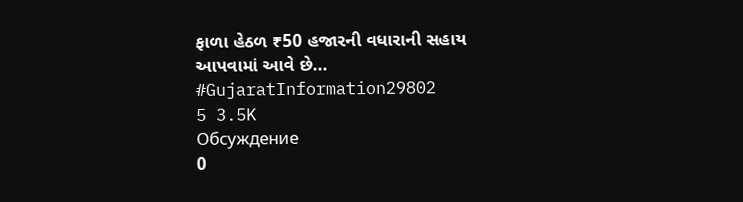ફાળા હેઠળ ₹50 હજારની વધારાની સહાય આપવામાં આવે છે...
#GujaratInformation29802
5 3.5K
Обсуждение
0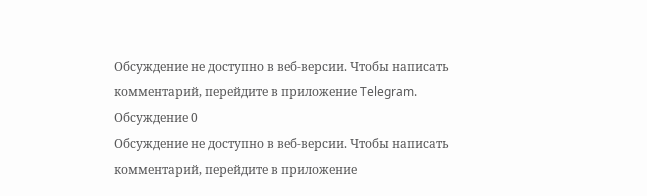Обсуждение не доступно в веб-версии. Чтобы написать комментарий, перейдите в приложение Telegram.
Обсуждение 0
Обсуждение не доступно в веб-версии. Чтобы написать комментарий, перейдите в приложение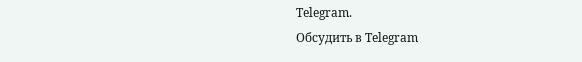Telegram.
Обсудить в Telegram